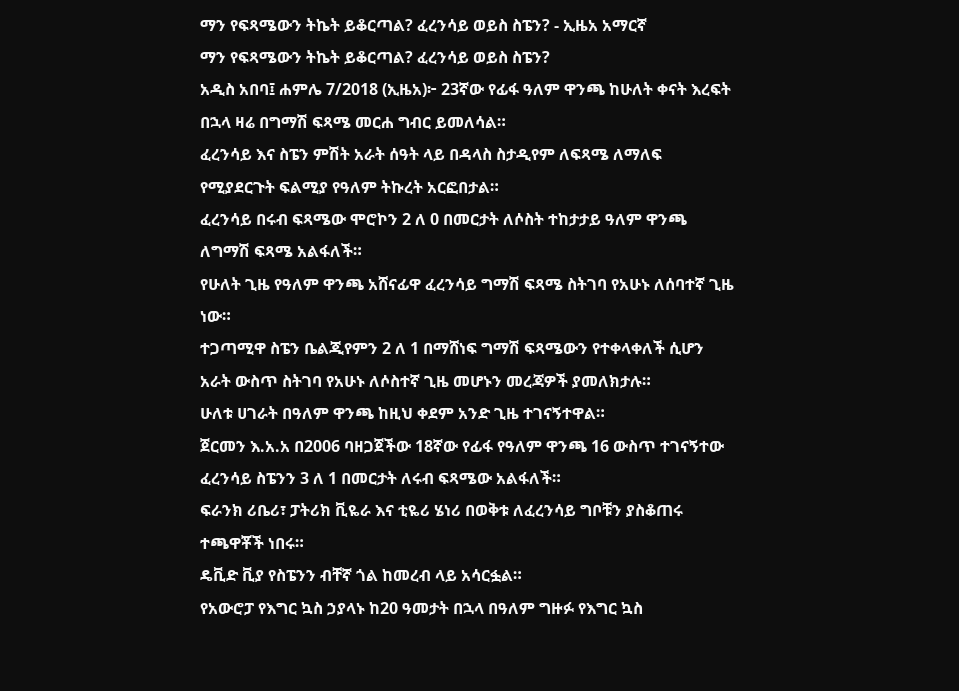ማን የፍጻሜውን ትኬት ይቆርጣል? ፈረንሳይ ወይስ ስፔን? - ኢዜአ አማርኛ
ማን የፍጻሜውን ትኬት ይቆርጣል? ፈረንሳይ ወይስ ስፔን?
አዲስ አበባ፤ ሐምሌ 7/2018 (ኢዜአ)፦ 23ኛው የፊፋ ዓለም ዋንጫ ከሁለት ቀናት እረፍት በኋላ ዛሬ በግማሽ ፍጻሜ መርሐ ግብር ይመለሳል።
ፈረንሳይ እና ስፔን ምሽት አራት ሰዓት ላይ በዳላስ ስታዲየም ለፍጻሜ ለማለፍ የሚያደርጉት ፍልሚያ የዓለም ትኩረት አርፎበታል።
ፈረንሳይ በሩብ ፍጻሜው ሞሮኮን 2 ለ 0 በመርታት ለሶስት ተከታታይ ዓለም ዋንጫ ለግማሽ ፍጻሜ አልፋለች።
የሁለት ጊዜ የዓለም ዋንጫ አሸናፊዋ ፈረንሳይ ግማሽ ፍጻሜ ስትገባ የአሁኑ ለሰባተኛ ጊዜ ነው።
ተጋጣሚዋ ስፔን ቤልጂየምን 2 ለ 1 በማሸነፍ ግማሽ ፍጻሜውን የተቀላቀለች ሲሆን አራት ውስጥ ስትገባ የአሁኑ ለሶስተኛ ጊዜ መሆኑን መረጃዎች ያመለክታሉ።
ሁለቱ ሀገራት በዓለም ዋንጫ ከዚህ ቀደም አንድ ጊዜ ተገናኝተዋል።
ጀርመን እ.አ.አ በ2006 ባዘጋጀችው 18ኛው የፊፋ የዓለም ዋንጫ 16 ውስጥ ተገናኝተው ፈረንሳይ ስፔንን 3 ለ 1 በመርታት ለሩብ ፍጻሜው አልፋለች።
ፍራንክ ሪቤሪ፣ ፓትሪክ ቪዬራ እና ቲዬሪ ሄነሪ በወቅቱ ለፈረንሳይ ግቦቹን ያስቆጠሩ ተጫዋቾች ነበሩ።
ዴቪድ ቪያ የስፔንን ብቸኛ ጎል ከመረብ ላይ አሳርፏል።
የአውሮፓ የእግር ኳስ ኃያላኑ ከ20 ዓመታት በኋላ በዓለም ግዙፉ የእግር ኳስ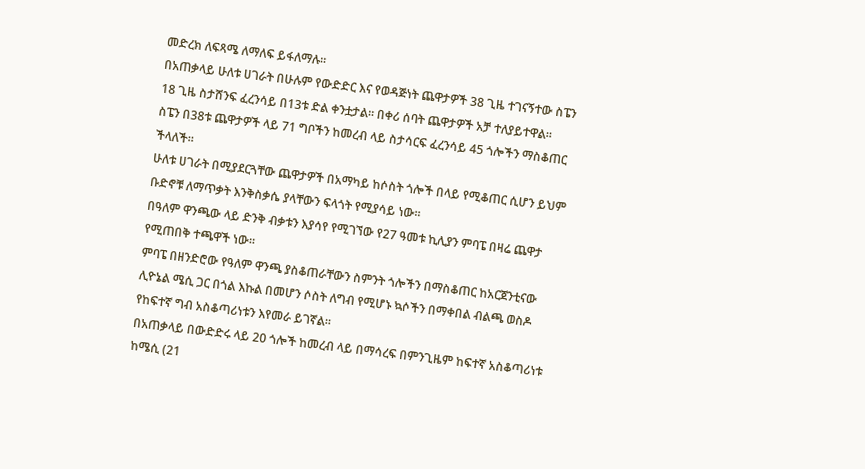መድረክ ለፍጻሜ ለማለፍ ይፋለማሉ።
በአጠቃላይ ሁለቱ ሀገራት በሁሉም የውድድር እና የወዳጅነት ጨዋታዎች 38 ጊዜ ተገናኝተው ስፔን 18 ጊዜ ስታሸንፍ ፈረንሳይ በ13ቱ ድል ቀንቷታል። በቀሪ ሰባት ጨዋታዎች አቻ ተለያይተዋል።
ስፔን በ38ቱ ጨዋታዎች ላይ 71 ግቦችን ከመረብ ላይ ስታሳርፍ ፈረንሳይ 45 ጎሎችን ማስቆጠር ችላለች።
ሁለቱ ሀገራት በሚያደርጓቸው ጨዋታዎች በአማካይ ከሶስት ጎሎች በላይ የሚቆጠር ሲሆን ይህም ቡድኖቹ ለማጥቃት እንቅስቃሴ ያላቸውን ፍላጎት የሚያሳይ ነው።
በዓለም ዋንጫው ላይ ድንቅ ብቃቱን እያሳየ የሚገኘው የ27 ዓመቱ ኪሊያን ምባፔ በዛሬ ጨዋታ የሚጠበቅ ተጫዋች ነው።
ምባፔ በዘንድሮው የዓለም ዋንጫ ያስቆጠራቸውን ስምንት ጎሎችን በማስቆጠር ከአርጀንቲናው ሊዮኔል ሜሲ ጋር በጎል እኩል በመሆን ሶስት ለግብ የሚሆኑ ኳሶችን በማቀበል ብልጫ ወስዶ የከፍተኛ ግብ አስቆጣሪነቱን እየመራ ይገኛል።
በአጠቃላይ በውድድሩ ላይ 20 ጎሎች ከመረብ ላይ በማሳረፍ በምንጊዜም ከፍተኛ አስቆጣሪነቱ ከሜሲ (21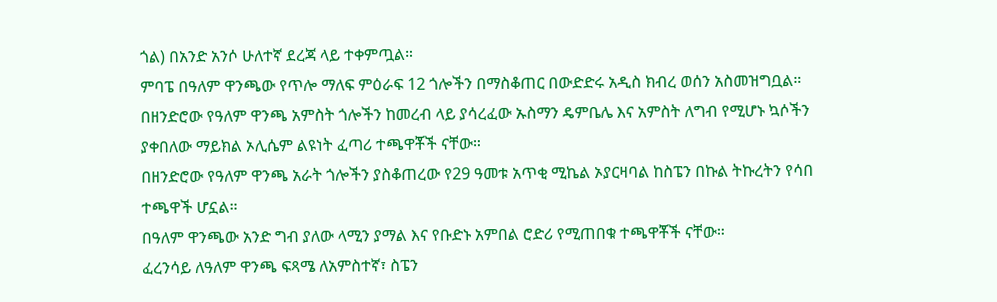ጎል) በአንድ አንሶ ሁለተኛ ደረጃ ላይ ተቀምጧል።
ምባፔ በዓለም ዋንጫው የጥሎ ማለፍ ምዕራፍ 12 ጎሎችን በማስቆጠር በውድድሩ አዲስ ክብረ ወሰን አስመዝግቧል።
በዘንድሮው የዓለም ዋንጫ አምስት ጎሎችን ከመረብ ላይ ያሳረፈው ኡስማን ዴምቤሌ እና አምስት ለግብ የሚሆኑ ኳሶችን ያቀበለው ማይክል ኦሊሴም ልዩነት ፈጣሪ ተጫዋቾች ናቸው።
በዘንድሮው የዓለም ዋንጫ አራት ጎሎችን ያስቆጠረው የ29 ዓመቱ አጥቂ ሚኬል ኦያርዛባል ከስፔን በኩል ትኩረትን የሳበ ተጫዋች ሆኗል።
በዓለም ዋንጫው አንድ ግብ ያለው ላሚን ያማል እና የቡድኑ አምበል ሮድሪ የሚጠበቁ ተጫዋቾች ናቸው።
ፈረንሳይ ለዓለም ዋንጫ ፍጻሜ ለአምስተኛ፣ ስፔን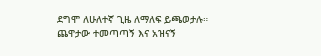ደግሞ ለሁለተኛ ጊዜ ለማለፍ ይጫወታሉ።
ጨዋታው ተመጣጣኝ እና አዝናኝ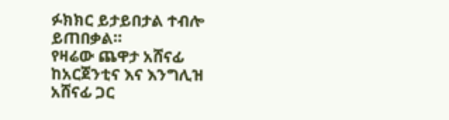ፉክክር ይታይበታል ተብሎ ይጠበቃል።
የዛሬው ጨዋታ አሸናፊ ከአርጀንቲና እና እንግሊዝ አሸናፊ ጋር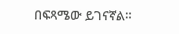በፍጻሜው ይገናኛል።